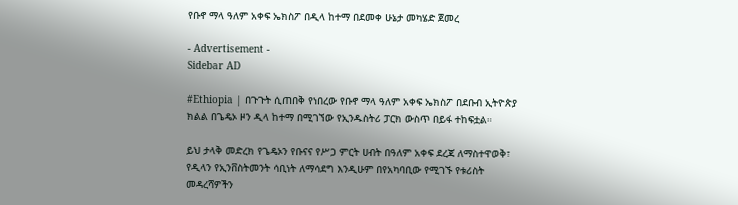የቡኖ ማላ ዓለም አቀፍ ኤክስፖ በዲላ ከተማ በደመቀ ሁኔታ መካሄድ ጀመረ

- Advertisement -
Sidebar AD

#Ethiopia | በጉጉት ሲጠበቅ የነበረው የቡኖ ማላ ዓለም አቀፍ ኤክስፖ በደቡብ ኢትዮጵያ ክልል በጌዴኦ ዞን ዲላ ከተማ በሚገኘው የኢንዱስትሪ ፓርክ ውስጥ በይፋ ተከፍቷል።

ይህ ታላቅ መድረክ የጌዴኦን የቡናና የሥጋ ምርት ሀብት በዓለም አቀፍ ደረጃ ለማስተዋወቅ፣ የዲላን የኢንቨስትመንት ሳቢነት ለማሳደግ እንዲሁም በየአካባቢው የሚገኙ የቱሪስት መዳረሻዎችን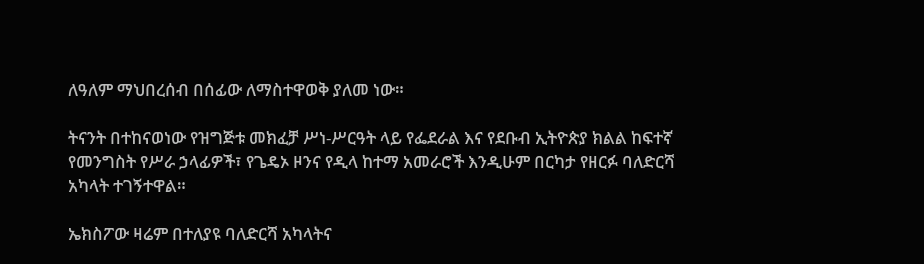ለዓለም ማህበረሰብ በሰፊው ለማስተዋወቅ ያለመ ነው።

ትናንት በተከናወነው የዝግጅቱ መክፈቻ ሥነ-ሥርዓት ላይ የፌደራል እና የደቡብ ኢትዮጵያ ክልል ከፍተኛ የመንግስት የሥራ ኃላፊዎች፣ የጌዴኦ ዞንና የዲላ ከተማ አመራሮች እንዲሁም በርካታ የዘርፉ ባለድርሻ አካላት ተገኝተዋል።

ኤክስፖው ዛሬም በተለያዩ ባለድርሻ አካላትና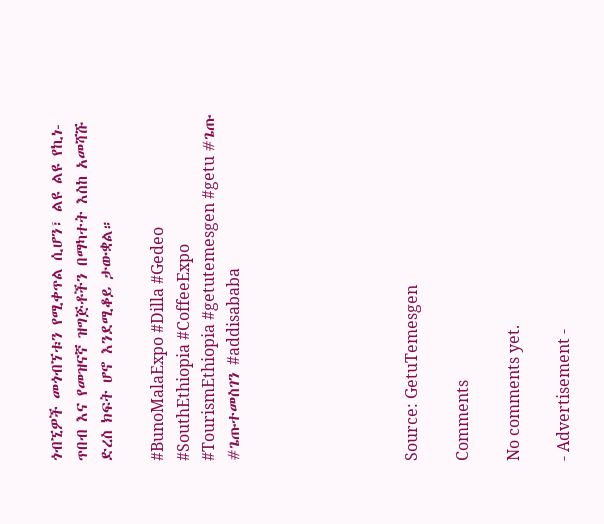ጎብኚዎች መጎብኘቱን የሚቀጥል ሲሆን፣ ልዩ ልዩ የኪነ-ጥበብ እና የመዝናኛ ዝግጅቶችን በማካተት እስከ አመሻሹ ድረስ ክፍት ሆኖ እንደሚቆይ ታውቋል።

#BunoMalaExpo #Dilla #Gedeo #SouthEthiopia #CoffeeExpo #TourismEthiopia #getutemesgen #getu #ጌጡ #ጌጡተመስገን #addisababa






Source: GetuTemesgen

Comments

No comments yet.

- Advertisement -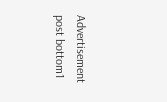Advertisement post bottom1